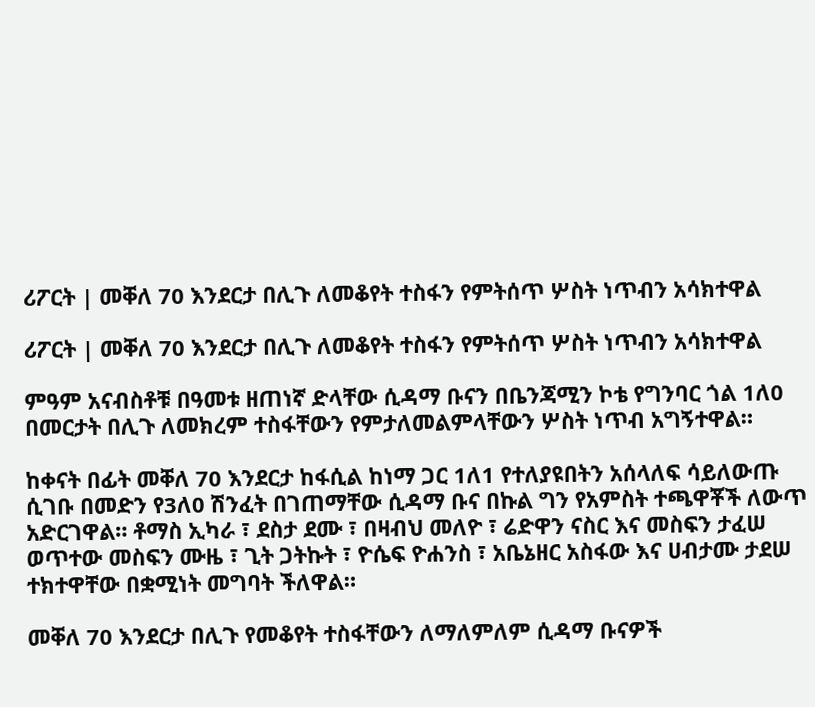ሪፖርት | መቐለ 70 እንደርታ በሊጉ ለመቆየት ተስፋን የምትሰጥ ሦስት ነጥብን አሳክተዋል

ሪፖርት | መቐለ 70 እንደርታ በሊጉ ለመቆየት ተስፋን የምትሰጥ ሦስት ነጥብን አሳክተዋል

ምዓም አናብስቶቹ በዓመቱ ዘጠነኛ ድላቸው ሲዳማ ቡናን በቤንጃሚን ኮቴ የግንባር ጎል 1ለ0 በመርታት በሊጉ ለመክረም ተስፋቸውን የምታለመልምላቸውን ሦስት ነጥብ አግኝተዋል።

ከቀናት በፊት መቐለ 70 እንደርታ ከፋሲል ከነማ ጋር 1ለ1 የተለያዩበትን አሰላለፍ ሳይለውጡ ሲገቡ በመድን የ3ለ0 ሽንፈት በገጠማቸው ሲዳማ ቡና በኩል ግን የአምስት ተጫዋቾች ለውጥ አድርገዋል። ቶማስ ኢካራ ፣ ደስታ ደሙ ፣ በዛብህ መለዮ ፣ ሬድዋን ናስር እና መስፍን ታፈሠ ወጥተው መስፍን ሙዜ ፣ ጊት ጋትኩት ፣ ዮሴፍ ዮሐንስ ፣ አቤኔዘር አስፋው እና ሀብታሙ ታደሠ ተክተዋቸው በቋሚነት መግባት ችለዋል።

መቐለ 70 እንደርታ በሊጉ የመቆየት ተስፋቸውን ለማለምለም ሲዳማ ቡናዎች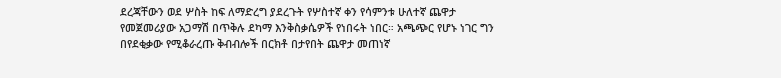ደረጃቸውን ወደ ሦስት ከፍ ለማድረግ ያደረጉት የሦስተኛ ቀን የሳምንቱ ሁለተኛ ጨዋታ የመጀመሪያው አጋማሽ በጥቅሉ ደካማ እንቅስቃሴዎች የነበሩት ነበር። አጫጭር የሆኑ ነገር ግን በየደቂቃው የሚቆራረጡ ቅብብሎች በርክቶ በታየበት ጨዋታ መጠነኛ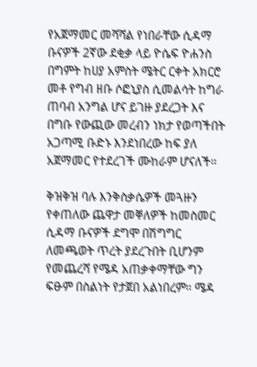የአጀማመር መሻሻል የነበራቸው ሲዳማ ቡናዎች 2ኛው ደቂቃ ላይ ዮሴፍ ዮሐንስ በግምት ከሀያ አምስት ሜትር ርቀት አክርሮ መቶ የግብ ዘቡ ሶፎኒያስ ሲመልሳት ከግራ ጠባብ አንግል ሆና ይገዙ ያደረጋት እና በግቡ የውጪው መረብን ነክታ የወጣችበት አጋጣሚ ቡድኑ እንደነበረው ከፍ ያለ አጀማመር የተደረገች ሙከራም ሆናለች።

ቅዝቅዝ ባሉ እንቅስቃሴዎች መጓዙን የቀጠለው ጨዋታ መቐለዎች ከመስመር ሲዳማ ቡናዎች ደግሞ በሽግግር ለመጫወት ጥረት ያደረጉበት ቢሆንም የመጨረሻ የሜዳ አጠቃቀማቸው ግን ፍፁም በስልነት የታጀበ አልነበረም። ሜዳ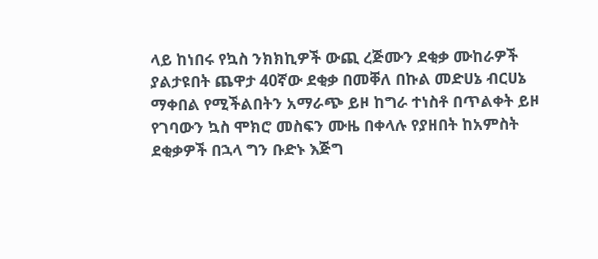ላይ ከነበሩ የኳስ ንክክኪዎች ውጪ ረጅሙን ደቂቃ ሙከራዎች ያልታዩበት ጨዋታ 40ኛው ደቂቃ በመቐለ በኩል መድሀኔ ብርሀኔ ማቀበል የሚችልበትን አማራጭ ይዞ ከግራ ተነስቶ በጥልቀት ይዞ የገባውን ኳስ ሞክሮ መስፍን ሙዜ በቀላሉ የያዘበት ከአምስት ደቂቃዎች በኋላ ግን ቡድኑ እጅግ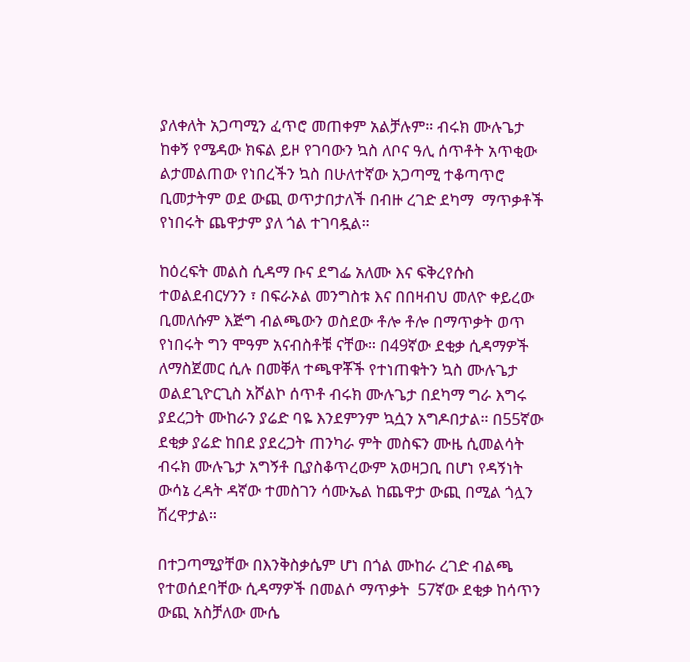ያለቀለት አጋጣሚን ፈጥሮ መጠቀም አልቻሉም። ብሩክ ሙሉጌታ ከቀኝ የሜዳው ክፍል ይዞ የገባውን ኳስ ለቦና ዓሊ ሰጥቶት አጥቂው ልታመልጠው የነበረችን ኳስ በሁለተኛው አጋጣሚ ተቆጣጥሮ ቢመታትም ወደ ውጪ ወጥታበታለች በብዙ ረገድ ደካማ  ማጥቃቶች የነበሩት ጨዋታም ያለ ጎል ተገባዷል።

ከዕረፍት መልስ ሲዳማ ቡና ደግፌ አለሙ እና ፍቅረየሱስ ተወልደብርሃንን ፣ በፍራኦል መንግስቱ እና በበዛብህ መለዮ ቀይረው ቢመለሱም እጅግ ብልጫውን ወስደው ቶሎ ቶሎ በማጥቃት ወጥ የነበሩት ግን ሞዓም አናብስቶቹ ናቸው። በ49ኛው ደቂቃ ሲዳማዎች ለማስጀመር ሲሉ በመቐለ ተጫዋቾች የተነጠቁትን ኳስ ሙሉጌታ ወልደጊዮርጊስ አሾልኮ ሰጥቶ ብሩክ ሙሉጌታ በደካማ ግራ እግሩ ያደረጋት ሙከራን ያሬድ ባዬ እንደምንም ኳሷን አግዶበታል። በ55ኛው ደቂቃ ያሬድ ከበደ ያደረጋት ጠንካራ ምት መስፍን ሙዜ ሲመልሳት  ብሩክ ሙሉጌታ አግኝቶ ቢያስቆጥረውም አወዛጋቢ በሆነ የዳኝነት ውሳኔ ረዳት ዳኛው ተመስገን ሳሙኤል ከጨዋታ ውጪ በሚል ጎሏን ሽረዋታል።

በተጋጣሚያቸው በእንቅስቃሴም ሆነ በጎል ሙከራ ረገድ ብልጫ የተወሰደባቸው ሲዳማዎች በመልሶ ማጥቃት  57ኛው ደቂቃ ከሳጥን ውጪ አስቻለው ሙሴ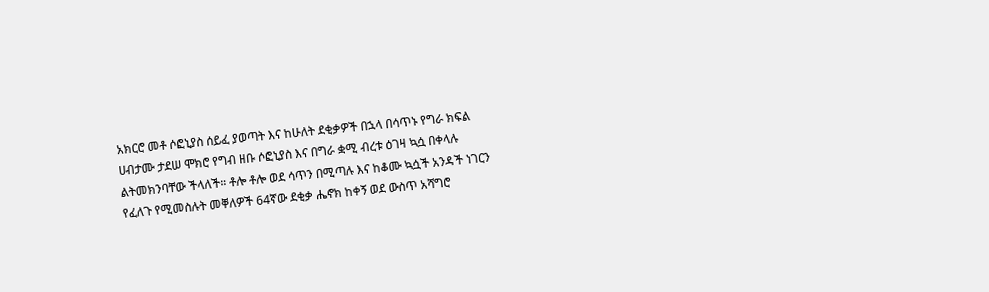አክርሮ መቶ ሶፎኒያስ ሰይፈ ያወጣት እና ከሁለት ደቂቃዎች በኋላ በሳጥኑ የግራ ክፍል ሀብታሙ ታደሠ ሞክሮ የግብ ዘቡ ሶፎኒያስ እና በግራ ቋሚ ብረቱ ዕገዛ ኳሷ በቀላሉ ልትመክንባቸው ችላለች። ቶሎ ቶሎ ወደ ሳጥን በሚጣሉ እና ከቆሙ ኳሷች አንዳች ነገርን የፈለጉ የሚመስሉት መቐለዎች 64ኛው ደቂቃ ሔኖክ ከቀኝ ወደ ውስጥ አሻግሮ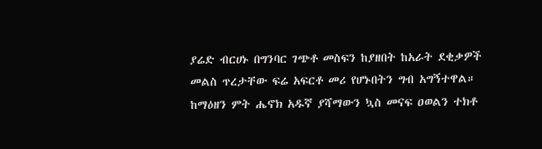ያሬድ ብርሀኑ በግንባር ገጭቶ መስፍን ከያዘበት ከአራት ደቂቃዎች መልስ ጥረታቸው ፍሬ አፍርቶ መሪ የሆኑበትን ግብ አግኝተዋል። ከማዕዘን ምት ሔኖክ አዱኛ ያሻማውን ኳስ መናፍ ዐወልን ተክቶ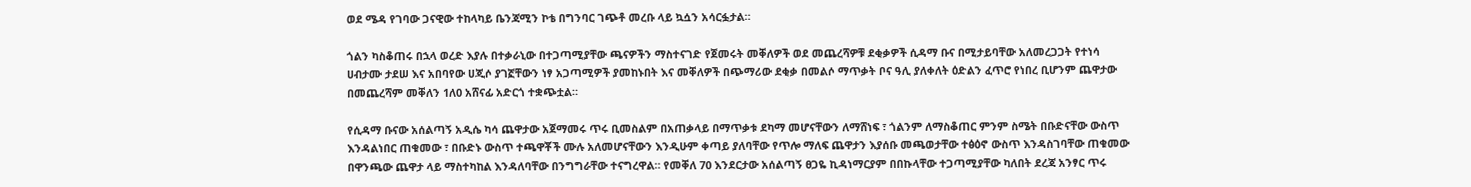ወደ ሜዳ የገባው ጋናዊው ተከላካይ ቤንጃሚን ኮቴ በግንባር ገጭቶ መረቡ ላይ ኳሷን አሳርፏታል።

ጎልን ካስቆጠሩ በኋላ ወረድ እያሉ በተቃራኒው በተጋጣሚያቸው ጫናዎችን ማስተናገድ የጀመሩት መቐለዎች ወደ መጨረሻዎቹ ደቂቃዎች ሲዳማ ቡና በሚታይባቸው አለመረጋጋት የተነሳ ሀብታሙ ታደሠ እና አበባየው ሀጂሶ ያገኟቸውን ነፃ አጋጣሚዎች ያመከኑበት እና መቐለዎች በጭማሪው ደቂቃ በመልሶ ማጥቃት ቦና ዓሊ ያለቀለት ዕድልን ፈጥሮ የነበረ ቢሆንም ጨዋታው በመጨረሻም መቐለን 1ለ0 አሸናፊ አድርጎ ተቋጭቷል።

የሲዳማ ቡናው አሰልጣኝ አዲሴ ካሳ ጨዋታው አጀማመሩ ጥሩ ቢመስልም በአጠቃላይ በማጥቃቱ ደካማ መሆናቸውን ለማሸነፍ ፣ ጎልንም ለማስቆጠር ምንም ስሜት በቡድናቸው ውስጥ እንዳልነበር ጠቁመው ፣ በቡድኑ ውስጥ ተጫዋቾች ሙሉ አለመሆናቸውን እንዲሁም ቀጣይ ያለባቸው የጥሎ ማለፍ ጨዋታን እያሰቡ መጫወታቸው ተፅዕኖ ውስጥ እንዳስገባቸው ጠቁመው በዋንጫው ጨዋታ ላይ ማስተካከል እንዳለባቸው በንግግራቸው ተናግረዋል። የመቐለ 70 እንደርታው አሰልጣኝ ፀጋዬ ኪዳነማርያም በበኩላቸው ተጋጣሚያቸው ካለበት ደረጃ አንፃር ጥሩ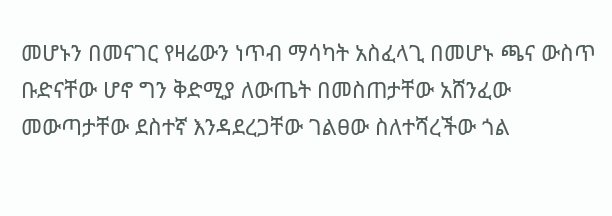መሆኑን በመናገር የዛሬውን ነጥብ ማሳካት አስፈላጊ በመሆኑ ጫና ውስጥ ቡድናቸው ሆኖ ግን ቅድሚያ ለውጤት በመስጠታቸው አሸንፈው መውጣታቸው ደስተኛ እንዳደረጋቸው ገልፀው ስለተሻረችው ጎል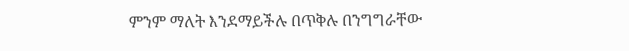ምንም ማለት እንደማይችሉ በጥቅሉ በንግግራቸው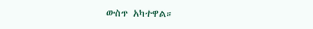ውስጥ አካተዋል።